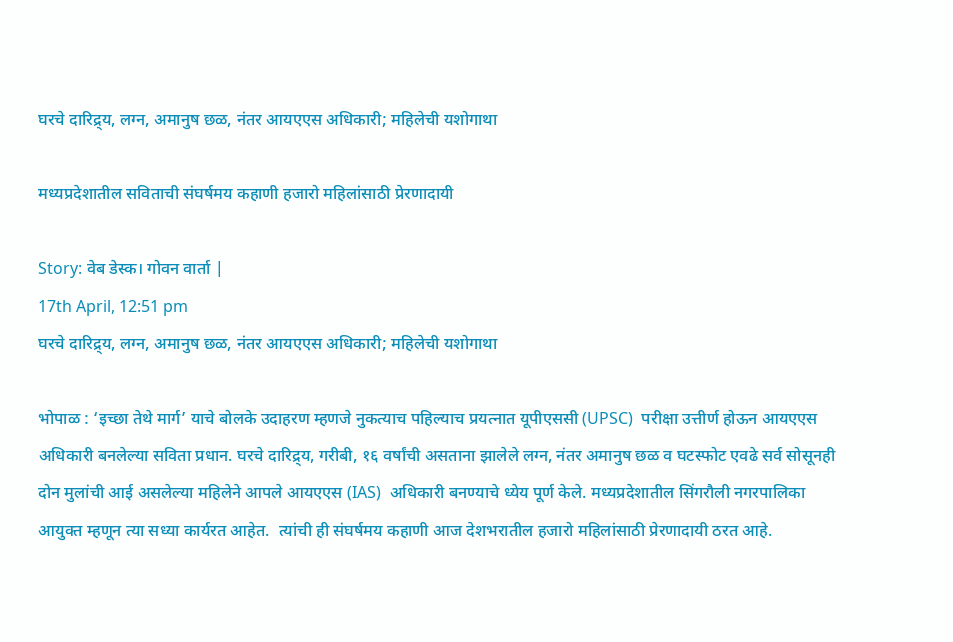घरचे दार‌िद्र्य, लग्न, अमानुष छळ, नंतर आयएएस अधिकारी; महिलेची यशोगाथा

मध्यप्रदेशातील सविताची संघर्षमय कहाणी हजारो महिलांसाठी प्रेरणादायी

Story: वेब डेस्क। गोवन वार्ता |
17th April, 12:51 pm
घरचे दार‌िद्र्य, लग्न, अमानुष छळ, नंतर आयएएस अधिकारी; महिलेची यशोगाथा

भोपाळ : ‘इच्छा तेथे मार्ग’ याचे बोलके उदाहरण म्हणजे नुकत्याच पहिल्याच प्रयत्नात यूपीएससी (UPSC)  परीक्षा उत्तीर्ण होऊन आयएएस अधिकारी बनलेल्या सविता प्रधान. घरचे दारिद्र्य, गरीबी, १६ वर्षांची असताना झालेले लग्न, नंतर अमानुष छळ व घटस्फोट एवढे सर्व सोसूनही दोन मुलांची आई असलेल्या महिलेने आपले आयएएस (IAS)  अधिकारी बनण्याचे ध्येय पूर्ण केले. मध्यप्रदेशातील सिंगरौली नगरपालिका आयुक्त म्हणून त्या सध्या कार्यरत आहेत.  त्यांची ही संघर्षमय कहाणी आज देशभरातील हजारो महिलांसाठी प्रेरणादायी ठरत आहे.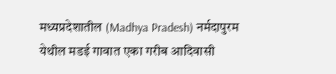मध्यप्रदेशातील (Madhya Pradesh) नर्मदापुरम येथील मडई गावात एका गरीब आदिवासी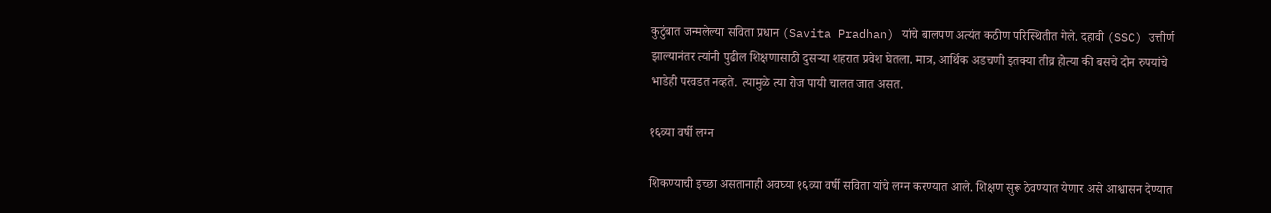कुटुंबात जन्मलेल्या सविता प्रधान (Savita Pradhan) यांचे बालपण अत्यंत कठीण परिस्थितीत गेले. दहावी (SSC) उत्तीर्ण झाल्यानंतर त्यांनी पुढील शिक्षणासाठी दुसऱ्या शहरात प्रवेश घेतला. मात्र, आर्थिक अडचणी इतक्या तीव्र होत्या की बसचे दोन रुपयांचे भाडेही परवडत नव्हते. त्यामुळे त्या रोज पायी चालत जात असत.

१६व्या वर्षी लग्न

शिकण्याची इच्छा असतानाही अवघ्या १६व्या वर्षी सविता यांचे लग्न करण्यात आले. शिक्षण सुरू ठेवण्यात येणार असे आश्वासन देण्यात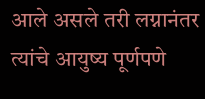आले असले तरी लग्नानंतर त्यांचे आयुष्य पूर्णपणे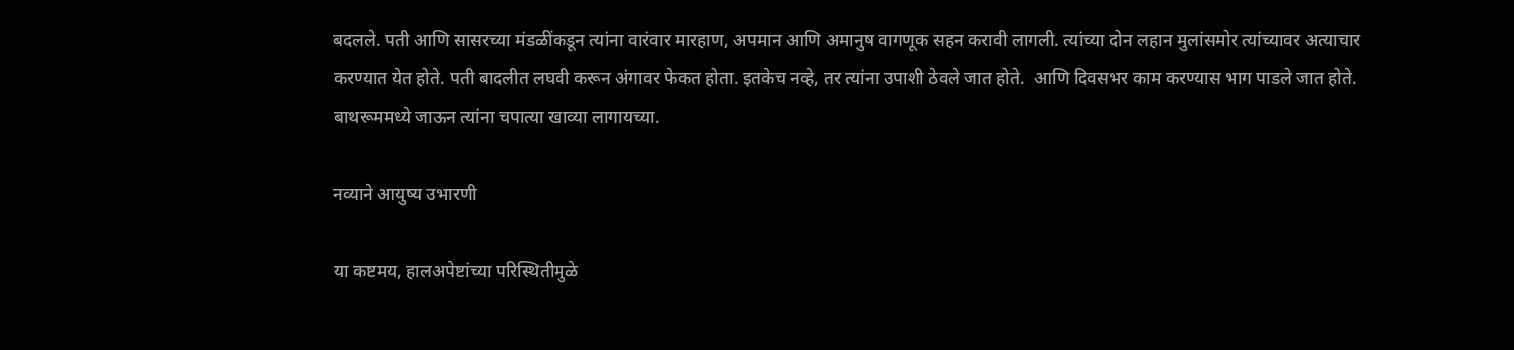बदलले. पती आणि सासरच्या मंडळींकडून त्यांना वारंवार मारहाण, अपमान आणि अमानुष वागणूक सहन करावी लागली. त्यांच्या दोन लहान मुलांसमोर त्यांच्यावर अत्याचार करण्यात येत होते. पती बादलीत लघवी करून अंगावर फेकत होता. इतकेच नव्हे, तर त्यांना उपाशी ठेवले जात होते.  आणि दिवसभर काम करण्यास भाग पाडले जात होते. बाथरूममध्ये जाऊन त्यांना चपात्या खाव्या लागायच्या.

नव्याने आयुष्य उभारणी

या कष्टमय, हालअपेष्टांच्या परिस्थितीमुळे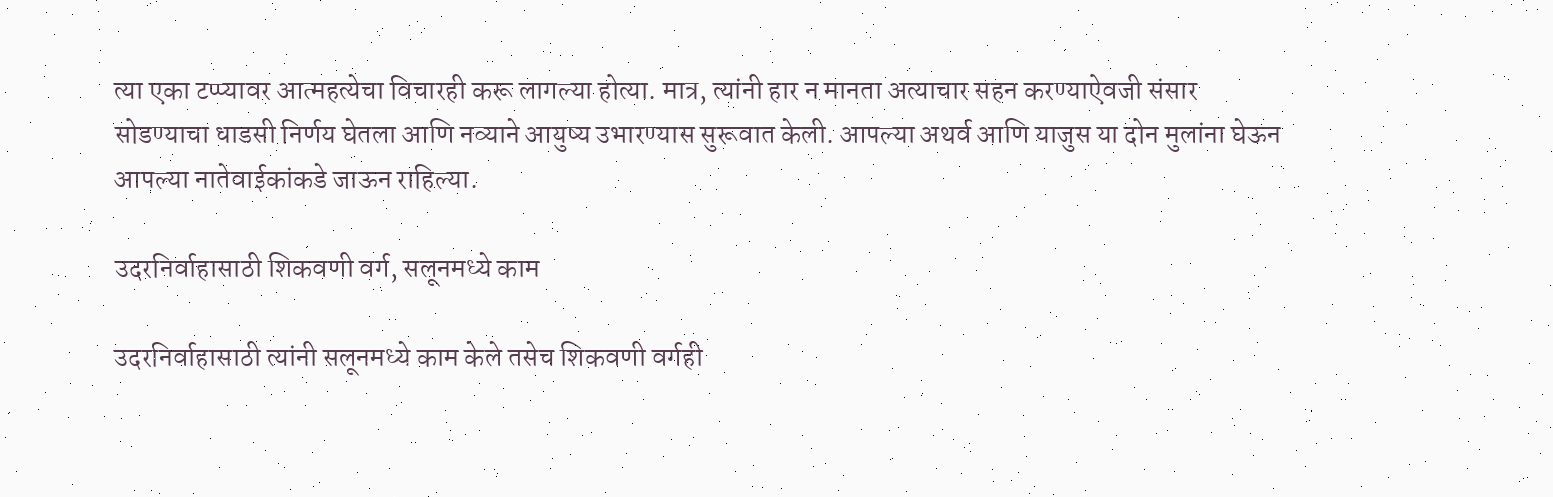त्या एका टप्प्यावर आत्महत्येचा विचारही करू लागल्या होत्या. मात्र, त्यांनी हार न मानता अत्याचार सहन करण्याऐवजी संसार सोडण्याचा धाडसी निर्णय घेतला आणि नव्याने आयुष्य उभारण्यास सुरूवात केली. आपल्या अथर्व आणि याजुस या दोन मुलांना घेऊन आपल्या नातेवाईकांकडे जाऊन राहिल्या.

उदरनिर्वाहासाठी शिकवणी वर्ग, सलूनमध्ये काम

उदरनिर्वाहासाठी त्यांनी सलूनमध्ये काम केले तसेच शिकवणी वर्गही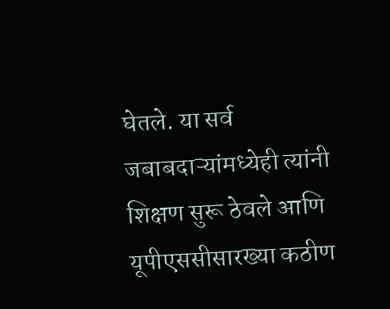घेतले. या सर्व जबाबदाऱ्यांमध्येही त्यांनी शिक्षण सुरू ठेवले आणि यूपीएससीसारख्या कठीण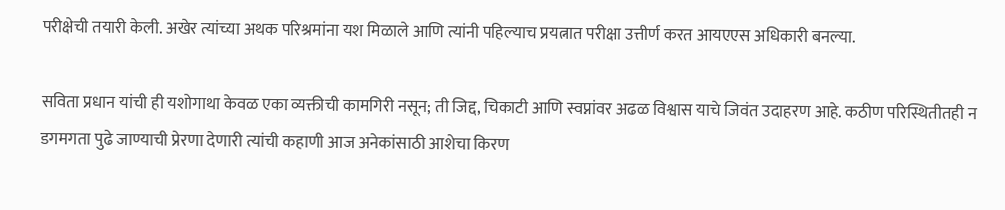परीक्षेची तयारी केली. अखेर त्यांच्या अथक परिश्रमांना यश मिळाले आणि त्यांनी पहिल्याच प्रयत्नात परीक्षा उत्तीर्ण करत आयएएस अधिकारी बनल्या.

सविता प्रधान यांची ही यशोगाथा केवळ एका व्यक्तीची कामगिरी नसून; ती जिद्द, चिकाटी आणि स्वप्नांवर अढळ विश्वास याचे जिवंत उदाहरण आहे. कठीण परिस्थितीतही न डगमगता पुढे जाण्याची प्रेरणा देणारी त्यांची कहाणी आज अनेकांसाठी आशेचा किरण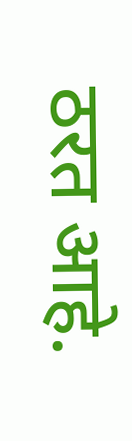ठरत आहे.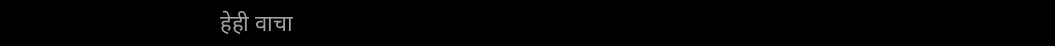हेही वाचा